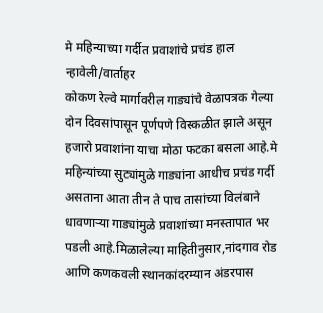मे महिन्याच्या गर्दीत प्रवाशांचे प्रचंड हाल
न्हावेली/वार्ताहर
कोकण रेल्वे मार्गावरील गाड्यांचे वेळापत्रक गेल्या दोन दिवसांपासून पूर्णपणे विस्कळीत झाले असून हजारो प्रवाशांना याचा मोठा फटका बसला आहे.मे महिन्यांच्या सुट्यांमुळे गाड्यांना आधीच प्रचंड गर्दी असताना आता तीन ते पाच तासांच्या विलंबाने धावणाऱ्या गाड्यांमुळे प्रवाशांच्या मनस्तापात भर पडली आहे.मिळालेल्या माहितीनुसार,नांदगाव रोड आणि कणकवली स्थानकांदरम्यान अंडरपास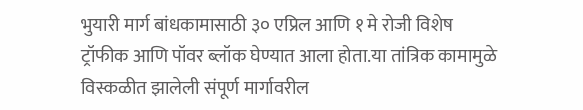भुयारी मार्ग बांधकामासाठी ३० एप्रिल आणि १ मे रोजी विशेष ट्रॉफीक आणि पॉवर ब्लॉक घेण्यात आला होता.या तांत्रिक कामामुळे विस्कळीत झालेली संपूर्ण मार्गावरील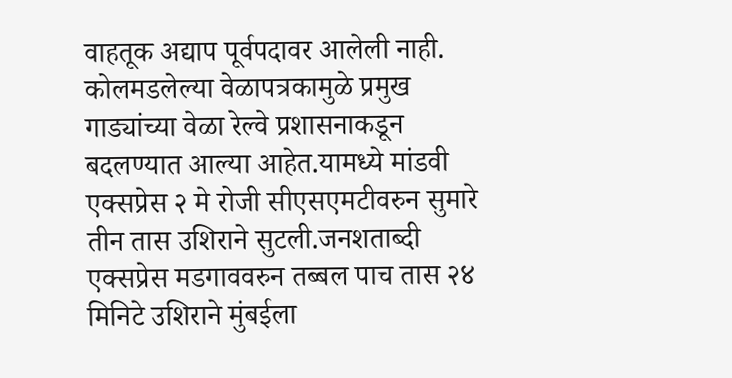वाहतूक अद्याप पूर्वपदावर आलेली नाही.
कोलमडलेल्या वेळापत्रकामुळे प्रमुख गाड्यांच्या वेळा रेल्वे प्रशासनाकडून बदलण्यात आल्या आहेत.यामध्ये मांडवी एक्सप्रेस २ मे रोजी सीएसएमटीवरुन सुमारे तीन तास उशिराने सुटली.जनशताब्दी एक्सप्रेस मडगाववरुन तब्बल पाच तास २४ मिनिटे उशिराने मुंबईला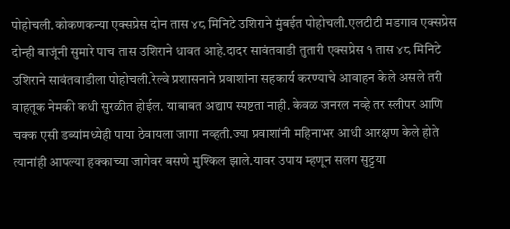पोहोचली.कोकणकन्या एक्सप्रेस दोन तास ४८ मिनिटे उशिराने मुंबईत पोहोचली.एलटीटी मडगाव एक्सप्रेस दोन्ही बाजूंनी सुमारे पाच तास उशिराने धावत आहे.दादर सावंतवाडी तुतारी एक्सप्रेस १ तास ४८ मिनिटे उशिराने सावंतवाडीला पोहोचली.रेल्वे प्रशासनाने प्रवाशांना सहकार्य करण्याचे आवाहन केले असले तरी वाहतूक नेमकी कधी सुरळीत होईल. याबाबत अद्याप स्पष्टता नाही. केवळ जनरल नव्हे तर स्लीपर आणि चक्क एसी डब्यांमध्येही पाया ठेवायला जागा नव्हती.ज्या प्रवाशांनी महिनाभर आधी आरक्षण केले होते त्यानांही आपल्या हक्काच्या जागेवर बसणे मुश्किल झाले.यावर उपाय म्हणून सलग सुट्टया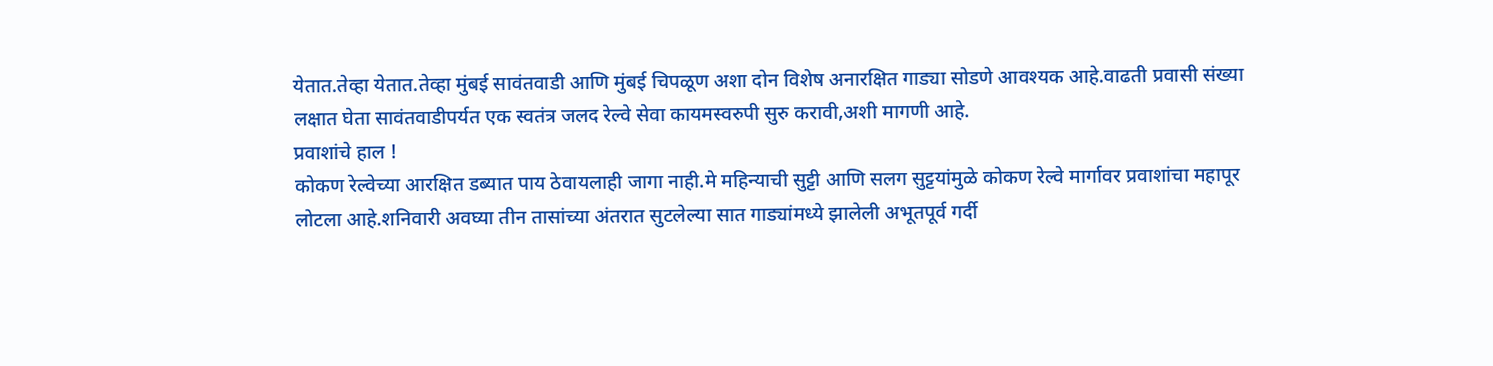येतात.तेव्हा येतात.तेव्हा मुंबई सावंतवाडी आणि मुंबई चिपळूण अशा दोन विशेष अनारक्षित गाड्या सोडणे आवश्यक आहे.वाढती प्रवासी संख्या लक्षात घेता सावंतवाडीपर्यत एक स्वतंत्र जलद रेल्वे सेवा कायमस्वरुपी सुरु करावी,अशी मागणी आहे.
प्रवाशांचे हाल !
कोकण रेल्वेच्या आरक्षित डब्यात पाय ठेवायलाही जागा नाही.मे महिन्याची सुट्टी आणि सलग सुट्टयांमुळे कोकण रेल्वे मार्गावर प्रवाशांचा महापूर लोटला आहे.शनिवारी अवघ्या तीन तासांच्या अंतरात सुटलेल्या सात गाड्यांमध्ये झालेली अभूतपूर्व गर्दी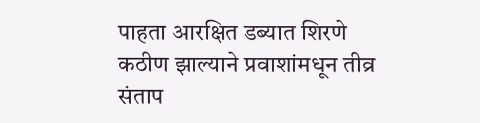पाहता आरक्षित डब्यात शिरणे कठीण झाल्याने प्रवाशांमधून तीव्र संताप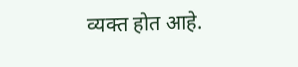व्यक्त होत आहे.